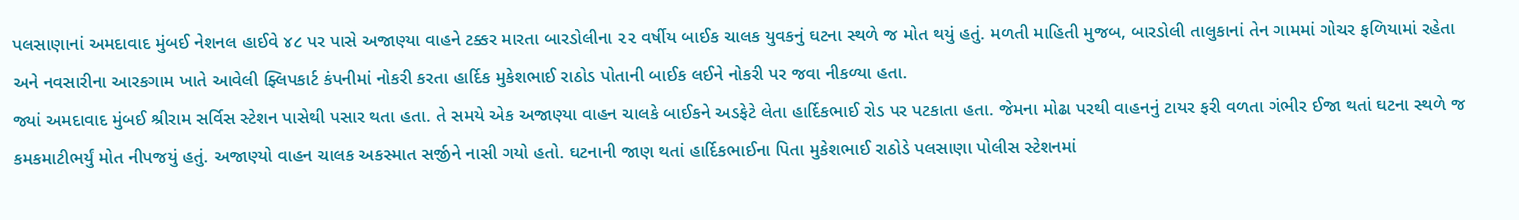પલસાણાનાં અમદાવાદ મુંબઈ નેશનલ હાઈવે ૪૮ પર પાસે અજાણ્યા વાહને ટક્કર મારતા બારડોલીના ૨૨ વર્ષીય બાઈક ચાલક યુવકનું ઘટના સ્થળે જ મોત થયું હતું. મળતી માહિતી મુજબ, બારડોલી તાલુકાનાં તેન ગામમાં ગોચર ફળિયામાં રહેતા અને નવસારીના આરકગામ ખાતે આવેલી ફ્લિપકાર્ટ કંપનીમાં નોકરી કરતા હાર્દિક મુકેશભાઈ રાઠોડ પોતાની બાઈક લઈને નોકરી પર જવા નીકળ્યા હતા.
જ્યાં અમદાવાદ મુંબઈ શ્રીરામ સર્વિસ સ્ટેશન પાસેથી પસાર થતા હતા. તે સમયે એક અજાણ્યા વાહન ચાલકે બાઈકને અડફેટે લેતા હાર્દિકભાઈ રોડ પર પટકાતા હતા. જેમના મોઢા પરથી વાહનનું ટાયર ફરી વળતા ગંભીર ઈજા થતાં ઘટના સ્થળે જ કમકમાટીભર્યું મોત નીપજયું હતું. અજાણ્યો વાહન ચાલક અકસ્માત સર્જીને નાસી ગયો હતો. ઘટનાની જાણ થતાં હાર્દિકભાઈના પિતા મુકેશભાઈ રાઠોડે પલસાણા પોલીસ સ્ટેશનમાં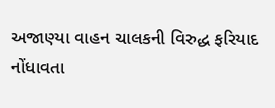અજાણ્યા વાહન ચાલકની વિરુદ્ધ ફરિયાદ નોંધાવતા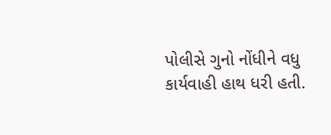પોલીસે ગુનો નોંધીને વધુ કાર્યવાહી હાથ ધરી હતી.